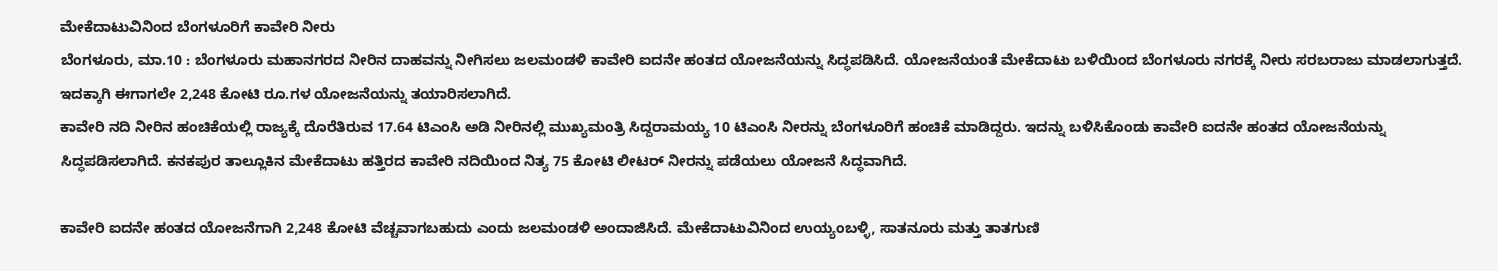ಮೇಕೆದಾಟುವಿನಿಂದ ಬೆಂಗಳೂರಿಗೆ ಕಾವೇರಿ ನೀರು
ಬೆಂಗಳೂರು, ಮಾ.10 : ಬೆಂಗಳೂರು ಮಹಾನಗರದ ನೀರಿನ ದಾಹವನ್ನು ನೀಗಿಸಲು ಜಲಮಂಡಳಿ ಕಾವೇರಿ ಐದನೇ ಹಂತದ ಯೋಜನೆಯನ್ನು ಸಿದ್ಧಪಡಿಸಿದೆ. ಯೋಜನೆಯಂತೆ ಮೇಕೆದಾಟು ಬಳಿಯಿಂದ ಬೆಂಗಳೂರು ನಗರಕ್ಕೆ ನೀರು ಸರಬರಾಜು ಮಾಡಲಾಗುತ್ತದೆ. ಇದಕ್ಕಾಗಿ ಈಗಾಗಲೇ 2,248 ಕೋಟಿ ರೂ.ಗಳ ಯೋಜನೆಯನ್ನು ತಯಾರಿಸಲಾಗಿದೆ.
ಕಾವೇರಿ ನದಿ ನೀರಿನ ಹಂಚಿಕೆಯಲ್ಲಿ ರಾಜ್ಯಕ್ಕೆ ದೊರೆತಿರುವ 17.64 ಟಿಎಂಸಿ ಅಡಿ ನೀರಿನಲ್ಲಿ ಮುಖ್ಯಮಂತ್ರಿ ಸಿದ್ದರಾಮಯ್ಯ 10 ಟಿಎಂಸಿ ನೀರನ್ನು ಬೆಂಗಳೂರಿಗೆ ಹಂಚಿಕೆ ಮಾಡಿದ್ದರು. ಇದನ್ನು ಬಳಿಸಿಕೊಂಡು ಕಾವೇರಿ ಐದನೇ ಹಂತದ ಯೋಜನೆಯನ್ನು ಸಿದ್ಧಪಡಿಸಲಾಗಿದೆ. ಕನಕಪುರ ತಾಲ್ಲೂಕಿನ ಮೇಕೆದಾಟು ಹತ್ತಿರದ ಕಾವೇರಿ ನದಿಯಿಂದ ನಿತ್ಯ 75 ಕೋಟಿ ಲೀಟರ್ ನೀರನ್ನು ಪಡೆಯಲು ಯೋಜನೆ ಸಿದ್ಧವಾಗಿದೆ.

ಕಾವೇರಿ ಐದನೇ ಹಂತದ ಯೋಜನೆಗಾಗಿ 2,248 ಕೋಟಿ ವೆಚ್ಚವಾಗಬಹುದು ಎಂದು ಜಲಮಂಡಳಿ ಅಂದಾಜಿಸಿದೆ. ಮೇಕೆದಾಟುವಿನಿಂದ ಉಯ್ಯಂಬಳ್ಳಿ, ಸಾತನೂರು ಮತ್ತು ತಾತಗುಣಿ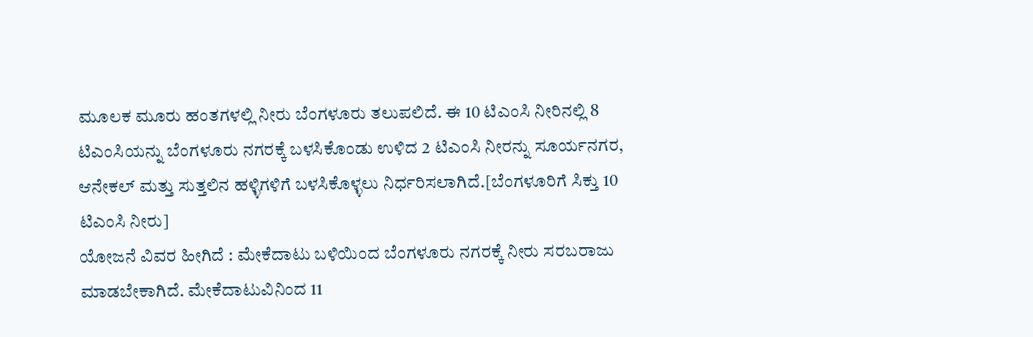ಮೂಲಕ ಮೂರು ಹಂತಗಳಲ್ಲಿ ನೀರು ಬೆಂಗಳೂರು ತಲುಪಲಿದೆ. ಈ 10 ಟಿಎಂಸಿ ನೀರಿನಲ್ಲಿ 8 ಟಿಎಂಸಿಯನ್ನು ಬೆಂಗಳೂರು ನಗರಕ್ಕೆ ಬಳಸಿಕೊಂಡು ಉಳಿದ 2 ಟಿಎಂಸಿ ನೀರನ್ನು ಸೂರ್ಯನಗರ, ಆನೇಕಲ್ ಮತ್ತು ಸುತ್ತಲಿನ ಹಳ್ಳಿಗಳಿಗೆ ಬಳಸಿಕೊಳ್ಳಲು ನಿರ್ಧರಿಸಲಾಗಿದೆ.[ಬೆಂಗಳೂರಿಗೆ ಸಿಕ್ತು 10 ಟಿಎಂಸಿ ನೀರು]
ಯೋಜನೆ ವಿವರ ಹೀಗಿದೆ : ಮೇಕೆದಾಟು ಬಳಿಯಿಂದ ಬೆಂಗಳೂರು ನಗರಕ್ಕೆ ನೀರು ಸರಬರಾಜು ಮಾಡಬೇಕಾಗಿದೆ. ಮೇಕೆದಾಟುವಿನಿಂದ 11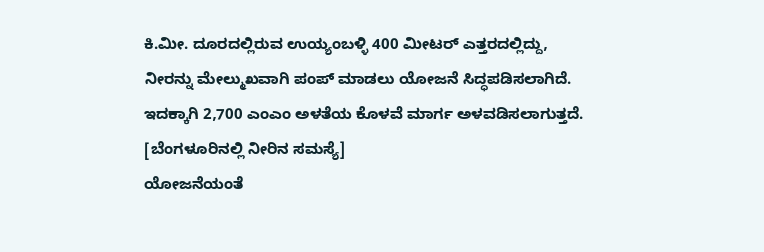ಕಿ.ಮೀ. ದೂರದಲ್ಲಿರುವ ಉಯ್ಯಂಬಳ್ಳಿ 400 ಮೀಟರ್ ಎತ್ತರದಲ್ಲಿದ್ದು, ನೀರನ್ನು ಮೇಲ್ಮುಖವಾಗಿ ಪಂಪ್ ಮಾಡಲು ಯೋಜನೆ ಸಿದ್ಧಪಡಿಸಲಾಗಿದೆ. ಇದಕ್ಕಾಗಿ 2,700 ಎಂಎಂ ಅಳತೆಯ ಕೊಳವೆ ಮಾರ್ಗ ಅಳವಡಿಸಲಾಗುತ್ತದೆ. [ಬೆಂಗಳೂರಿನಲ್ಲಿ ನೀರಿನ ಸಮಸ್ಯೆ]
ಯೋಜನೆಯಂತೆ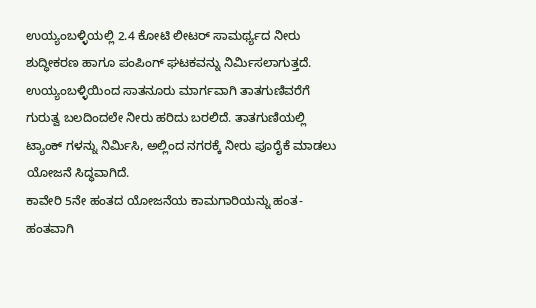ಉಯ್ಯಂಬಳ್ಳಿಯಲ್ಲಿ 2.4 ಕೋಟಿ ಲೀಟರ್ ಸಾಮರ್ಥ್ಯದ ನೀರು ಶುದ್ಧೀಕರಣ ಹಾಗೂ ಪಂಪಿಂಗ್ ಘಟಕವನ್ನು ನಿರ್ಮಿಸಲಾಗುತ್ತದೆ. ಉಯ್ಯಂಬಳ್ಳಿಯಿಂದ ಸಾತನೂರು ಮಾರ್ಗವಾಗಿ ತಾತಗುಣಿವರೆಗೆ ಗುರುತ್ವ ಬಲದಿಂದಲೇ ನೀರು ಹರಿದು ಬರಲಿದೆ. ತಾತಗುಣಿಯಲ್ಲಿ ಟ್ಯಾಂಕ್ ಗಳನ್ನು ನಿರ್ಮಿಸಿ, ಅಲ್ಲಿಂದ ನಗರಕ್ಕೆ ನೀರು ಪೂರೈಕೆ ಮಾಡಲು ಯೋಜನೆ ಸಿದ್ಧವಾಗಿದೆ.
ಕಾವೇರಿ 5ನೇ ಹಂತದ ಯೋಜನೆಯ ಕಾಮಗಾರಿಯನ್ನು ಹಂತ-ಹಂತವಾಗಿ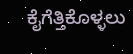ಕೈಗೆತ್ತಿಕೊಳ್ಳಲು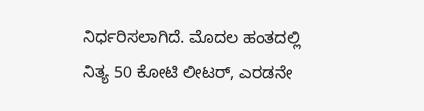ನಿರ್ಧರಿಸಲಾಗಿದೆ. ಮೊದಲ ಹಂತದಲ್ಲಿ ನಿತ್ಯ 50 ಕೋಟಿ ಲೀಟರ್, ಎರಡನೇ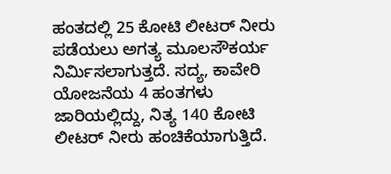ಹಂತದಲ್ಲಿ 25 ಕೋಟಿ ಲೀಟರ್ ನೀರು ಪಡೆಯಲು ಅಗತ್ಯ ಮೂಲಸೌಕರ್ಯ ನಿರ್ಮಿಸಲಾಗುತ್ತದೆ. ಸದ್ಯ, ಕಾವೇರಿ ಯೋಜನೆಯ 4 ಹಂತಗಳು ಜಾರಿಯಲ್ಲಿದ್ದು, ನಿತ್ಯ 140 ಕೋಟಿ ಲೀಟರ್ ನೀರು ಹಂಚಿಕೆಯಾಗುತ್ತಿದೆ.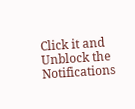Click it and Unblock the Notifications